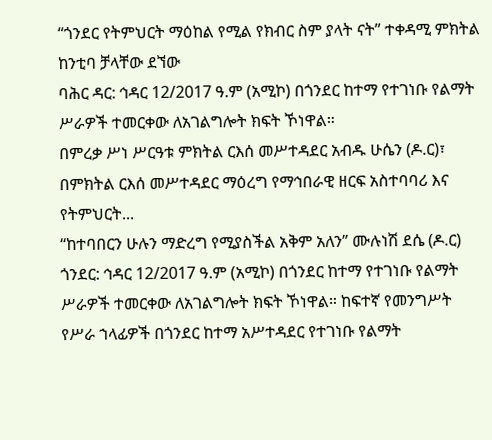“ጎንደር የትምህርት ማዕከል የሚል የክብር ስም ያላት ናት” ተቀዳሚ ምክትል ከንቲባ ቻላቸው ደኘው
ባሕር ዳር: ኅዳር 12/2017 ዓ.ም (አሚኮ) በጎንደር ከተማ የተገነቡ የልማት ሥራዎች ተመርቀው ለአገልግሎት ክፍት ኾነዋል።
በምረቃ ሥነ ሥርዓቱ ምክትል ርእሰ መሥተዳደር አብዱ ሁሴን (ዶ.ር)፣ በምክትል ርእሰ መሥተዳደር ማዕረግ የማኅበራዊ ዘርፍ አስተባባሪ እና የትምህርት...
“ከተባበርን ሁሉን ማድረግ የሚያስችል አቅም አለን” ሙሉነሽ ደሴ (ዶ.ር)
ጎንደር: ኅዳር 12/2017 ዓ.ም (አሚኮ) በጎንደር ከተማ የተገነቡ የልማት ሥራዎች ተመርቀው ለአገልግሎት ክፍት ኾነዋል። ከፍተኛ የመንግሥት የሥራ ኀላፊዎች በጎንደር ከተማ አሥተዳደር የተገነቡ የልማት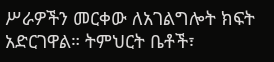ሥራዎችን መርቀው ለአገልግሎት ክፍት አድርገዋል። ትምህርት ቤቶች፣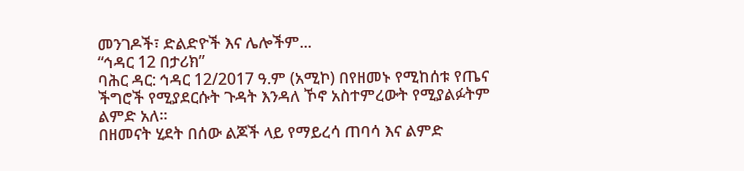መንገዶች፣ ድልድዮች እና ሌሎችም...
“ኅዳር 12 በታሪክ”
ባሕር ዳር: ኅዳር 12/2017 ዓ.ም (አሚኮ) በየዘመኑ የሚከሰቱ የጤና ችግሮች የሚያደርሱት ጉዳት እንዳለ ኾኖ አስተምረውት የሚያልፉትም ልምድ አለ።
በዘመናት ሂደት በሰው ልጆች ላይ የማይረሳ ጠባሳ እና ልምድ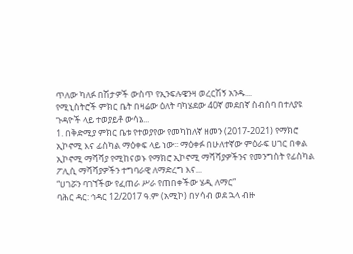ጥለው ካለፉ በሽታዎች ውስጥ የኢንፍሉዌንዛ ወረርሽኝ አንዱ...
የሚኒስትሮች ምክር ቤት በዛሬው ዕለት ባካሄደው 40ኛ መደበኛ ስብሰባ በተለያዩ ጉዳዮች ላይ ተወያይቶ ውሳኔ...
1. በቅድሚያ ምክር ቤቱ የተወያየው የመካከለኛ ዘመን (2017-2021) የማክሮ ኢኮኖሚ እና ፊስካል ማዕቀፍ ላይ ነው፡፡ ማዕቀፉ በሁለተኛው ምዕራፍ ሀገር በቀል ኢኮኖሚ ማሻሻያ የሚከናወኑ የማክሮ ኢኮኖሚ ማሻሻያዎችንና የመንግስት የፊስካል ፖሊሲ ማሻሻያዎችን ተግባራዊ ለማድረግ እና...
“ሀገሯን ባገኘችው የፈጠራ ሥራ የጠበቀችው ሄዲ ለማር”
ባሕር ዳር: ኅዳር 12/2017 ዓ.ም (አሚኮ) በሃሳብ ወደ ኋላ ብዙ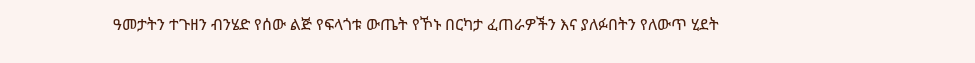ዓመታትን ተጉዘን ብንሄድ የሰው ልጅ የፍላጎቱ ውጤት የኾኑ በርካታ ፈጠራዎችን እና ያለፉበትን የለውጥ ሂደት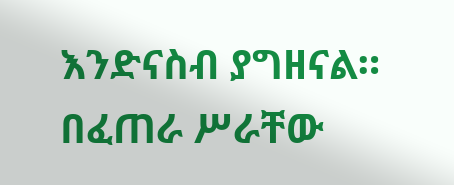እንድናስብ ያግዘናል። በፈጠራ ሥራቸው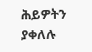ሕይዎትን ያቀለሉ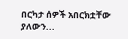በርካታ ሰዎች አበርክቷቸው ያለውን...